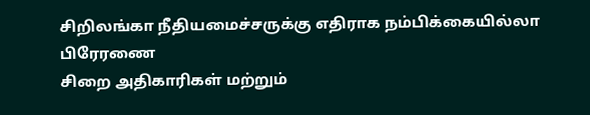சிறிலங்கா நீதியமைச்சருக்கு எதிராக நம்பிக்கையில்லா பிரேரணை
சிறை அதிகாரிகள் மற்றும்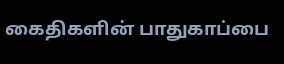கைதிகளின் பாதுகாப்பை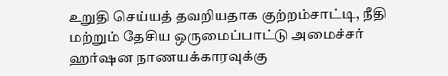உறுதி செய்யத் தவறியதாக குற்றம்சாட்டி, நீதி மற்றும் தேசிய ஒருமைப்பாட்டு அமைச்சர் ஹர்ஷன நாணயக்காரவுக்கு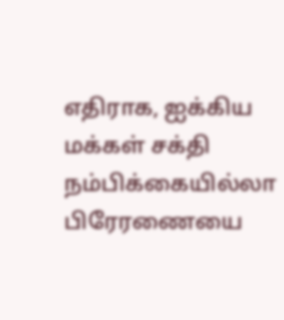எதிராக, ஐக்கிய மக்கள் சக்தி நம்பிக்கையில்லா பிரேரணையை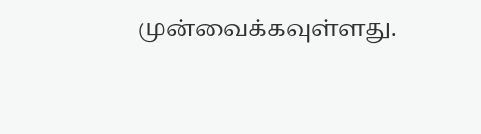முன்வைக்கவுள்ளது.